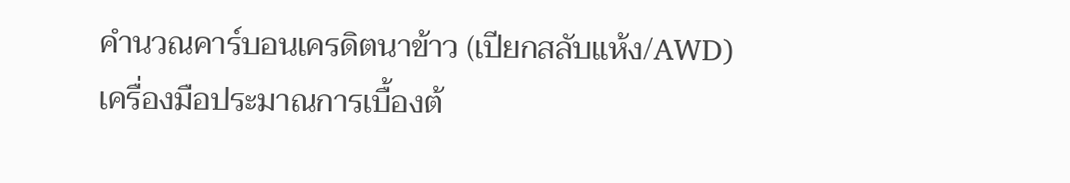คำนวณคาร์บอนเครดิตนาข้าว (เปียกสลับแห้ง/AWD)
เครื่องมือประมาณการเบื้องต้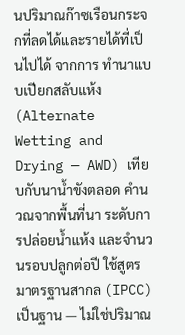นปริมาณก๊าซเรือนกระจกที่ลดได้และรายได้ที่เป็นไปได้ จากการ ทำนาแบบเปียกสลับแห้ง (Alternate Wetting and Drying — AWD) เทียบกับนาน้ำขังตลอด คำนวณจากพื้นที่นา ระดับการปล่อยน้ำแห้ง และจำนวนรอบปลูกต่อปี ใช้สูตรมาตรฐานสากล (IPCC) เป็นฐาน — ไม่ใช่ปริมาณ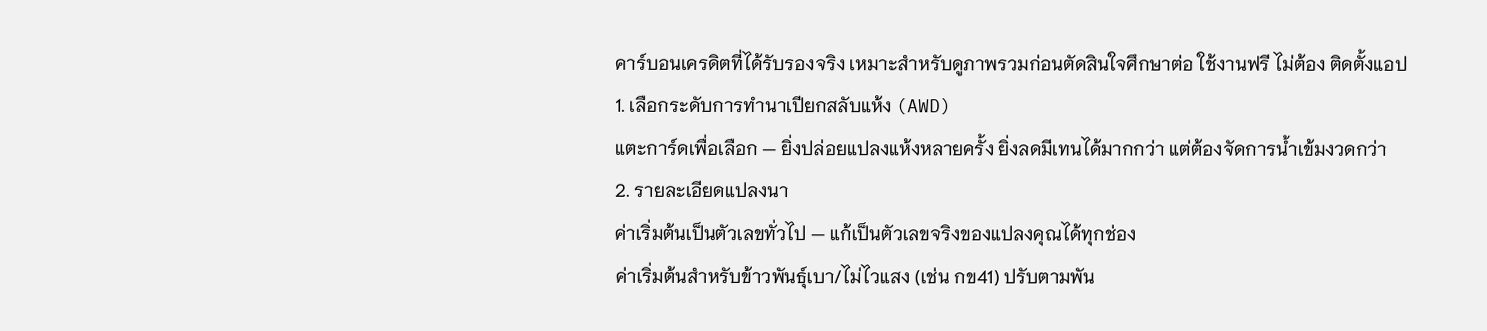คาร์บอนเครดิตที่ได้รับรองจริง เหมาะสำหรับดูภาพรวมก่อนตัดสินใจศึกษาต่อ ใช้งานฟรี ไม่ต้อง ติดตั้งแอป
1. เลือกระดับการทำนาเปียกสลับแห้ง (AWD)
แตะการ์ดเพื่อเลือก — ยิ่งปล่อยแปลงแห้งหลายครั้ง ยิ่งลดมีเทนได้มากกว่า แต่ต้องจัดการน้ำเข้มงวดกว่า
2. รายละเอียดแปลงนา
ค่าเริ่มต้นเป็นตัวเลขทั่วไป — แก้เป็นตัวเลขจริงของแปลงคุณได้ทุกช่อง
ค่าเริ่มต้นสำหรับข้าวพันธุ์เบา/ไม่ไวแสง (เช่น กข41) ปรับตามพัน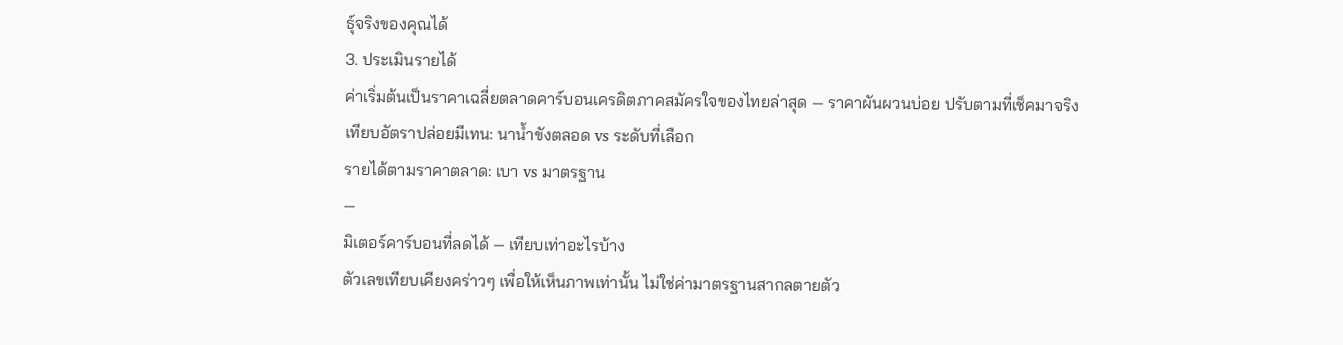ธุ์จริงของคุณได้
3. ประเมินรายได้
ค่าเริ่มต้นเป็นราคาเฉลี่ยตลาดคาร์บอนเครดิตภาคสมัครใจของไทยล่าสุด — ราคาผันผวนบ่อย ปรับตามที่เช็คมาจริง
เทียบอัตราปล่อยมีเทน: นาน้ำขังตลอด vs ระดับที่เลือก
รายได้ตามราคาตลาด: เบา vs มาตรฐาน
—
มิเตอร์คาร์บอนที่ลดได้ — เทียบเท่าอะไรบ้าง
ตัวเลขเทียบเคียงคร่าวๆ เพื่อให้เห็นภาพเท่านั้น ไม่ใช่ค่ามาตรฐานสากลตายตัว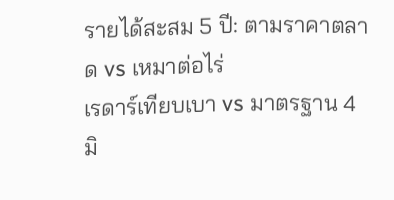รายได้สะสม 5 ปี: ตามราคาตลาด vs เหมาต่อไร่
เรดาร์เทียบเบา vs มาตรฐาน 4 มิ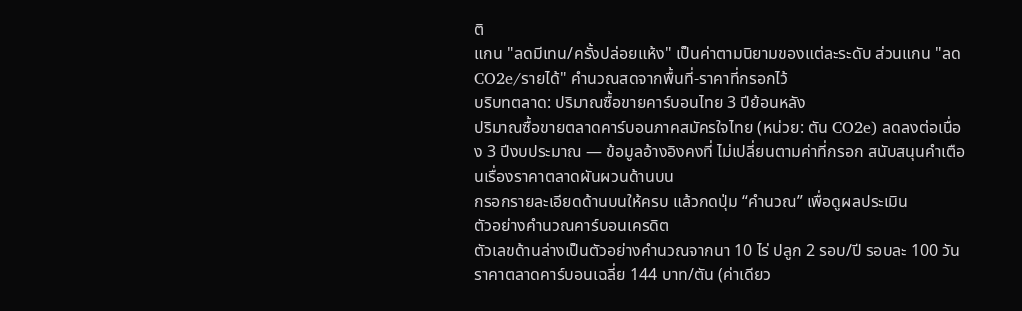ติ
แกน "ลดมีเทน/ครั้งปล่อยแห้ง" เป็นค่าตามนิยามของแต่ละระดับ ส่วนแกน "ลด CO2e/รายได้" คำนวณสดจากพื้นที่-ราคาที่กรอกไว้
บริบทตลาด: ปริมาณซื้อขายคาร์บอนไทย 3 ปีย้อนหลัง
ปริมาณซื้อขายตลาดคาร์บอนภาคสมัครใจไทย (หน่วย: ตัน CO2e) ลดลงต่อเนื่อง 3 ปีงบประมาณ — ข้อมูลอ้างอิงคงที่ ไม่เปลี่ยนตามค่าที่กรอก สนับสนุนคำเตือนเรื่องราคาตลาดผันผวนด้านบน
กรอกรายละเอียดด้านบนให้ครบ แล้วกดปุ่ม “คำนวณ” เพื่อดูผลประเมิน
ตัวอย่างคำนวณคาร์บอนเครดิต
ตัวเลขด้านล่างเป็นตัวอย่างคำนวณจากนา 10 ไร่ ปลูก 2 รอบ/ปี รอบละ 100 วัน ราคาตลาดคาร์บอนเฉลี่ย 144 บาท/ตัน (ค่าเดียว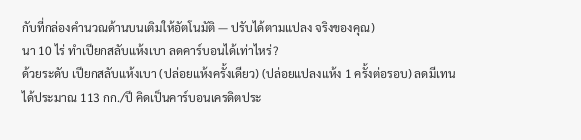กับที่กล่องคำนวณด้านบนเติมให้อัตโนมัติ — ปรับได้ตามแปลง จริงของคุณ)
นา 10 ไร่ ทำเปียกสลับแห้งเบา ลดคาร์บอนได้เท่าไหร่?
ด้วยระดับ เปียกสลับแห้งเบา (ปล่อยแห้งครั้งเดียว) (ปล่อยแปลงแห้ง 1 ครั้งต่อรอบ) ลดมีเทนได้ประมาณ 113 กก./ปี คิดเป็นคาร์บอนเครดิตประ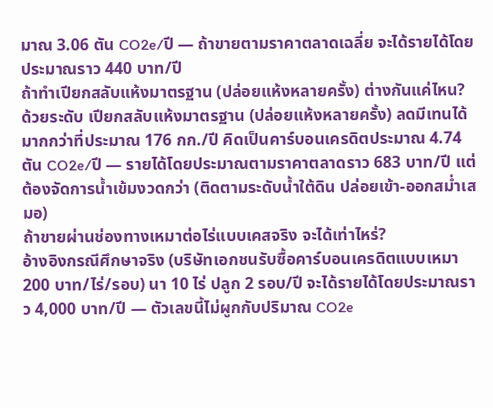มาณ 3.06 ตัน CO2e/ปี — ถ้าขายตามราคาตลาดเฉลี่ย จะได้รายได้โดยประมาณราว 440 บาท/ปี
ถ้าทำเปียกสลับแห้งมาตรฐาน (ปล่อยแห้งหลายครั้ง) ต่างกันแค่ไหน?
ด้วยระดับ เปียกสลับแห้งมาตรฐาน (ปล่อยแห้งหลายครั้ง) ลดมีเทนได้มากกว่าที่ประมาณ 176 กก./ปี คิดเป็นคาร์บอนเครดิตประมาณ 4.74 ตัน CO2e/ปี — รายได้โดยประมาณตามราคาตลาดราว 683 บาท/ปี แต่ต้องจัดการน้ำเข้มงวดกว่า (ติดตามระดับน้ำใต้ดิน ปล่อยเข้า-ออกสม่ำเสมอ)
ถ้าขายผ่านช่องทางเหมาต่อไร่แบบเคสจริง จะได้เท่าไหร่?
อ้างอิงกรณีศึกษาจริง (บริษัทเอกชนรับซื้อคาร์บอนเครดิตแบบเหมา 200 บาท/ไร่/รอบ) นา 10 ไร่ ปลูก 2 รอบ/ปี จะได้รายได้โดยประมาณราว 4,000 บาท/ปี — ตัวเลขนี้ไม่ผูกกับปริมาณ CO2e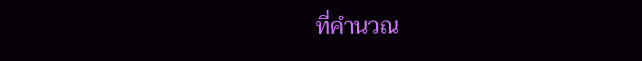ที่คำนวณ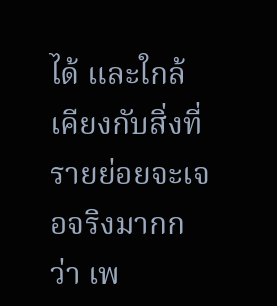ได้ และใกล้เคียงกับสิ่งที่รายย่อยจะเจอจริงมากกว่า เพ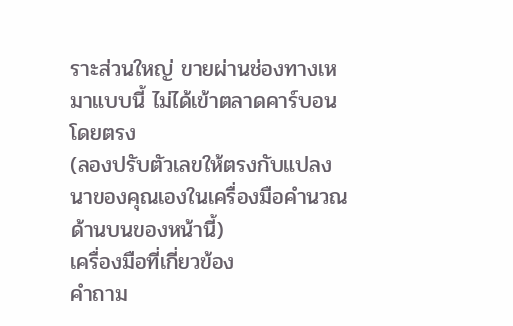ราะส่วนใหญ่ ขายผ่านช่องทางเหมาแบบนี้ ไม่ได้เข้าตลาดคาร์บอนโดยตรง
(ลองปรับตัวเลขให้ตรงกับแปลงนาของคุณเองในเครื่องมือคำนวณด้านบนของหน้านี้)
เครื่องมือที่เกี่ยวข้อง
คำถาม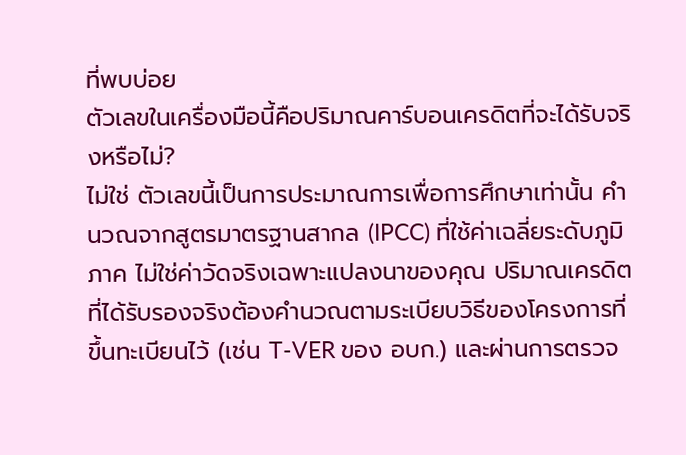ที่พบบ่อย
ตัวเลขในเครื่องมือนี้คือปริมาณคาร์บอนเครดิตที่จะได้รับจริงหรือไม่?
ไม่ใช่ ตัวเลขนี้เป็นการประมาณการเพื่อการศึกษาเท่านั้น คำนวณจากสูตรมาตรฐานสากล (IPCC) ที่ใช้ค่าเฉลี่ยระดับภูมิภาค ไม่ใช่ค่าวัดจริงเฉพาะแปลงนาของคุณ ปริมาณเครดิตที่ได้รับรองจริงต้องคำนวณตามระเบียบวิธีของโครงการที่ขึ้นทะเบียนไว้ (เช่น T-VER ของ อบก.) และผ่านการตรวจ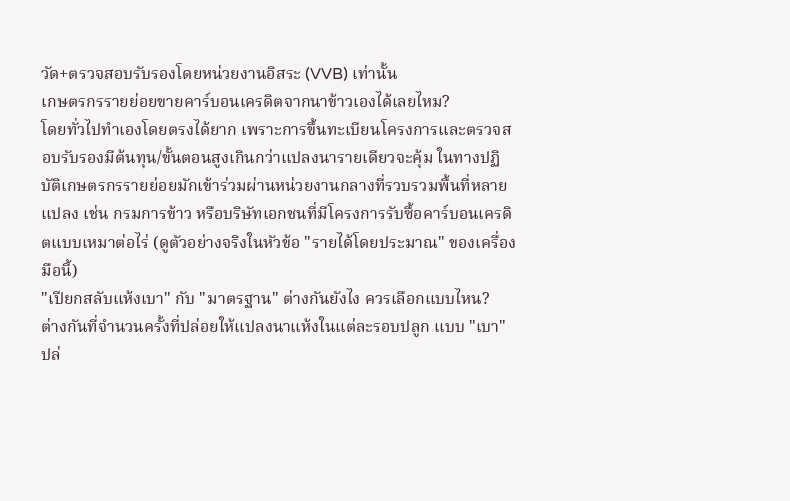วัด+ตรวจสอบรับรองโดยหน่วยงานอิสระ (VVB) เท่านั้น
เกษตรกรรายย่อยขายคาร์บอนเครดิตจากนาข้าวเองได้เลยไหม?
โดยทั่วไปทำเองโดยตรงได้ยาก เพราะการขึ้นทะเบียนโครงการและตรวจสอบรับรองมีต้นทุน/ขั้นตอนสูงเกินกว่าแปลงนารายเดียวจะคุ้ม ในทางปฏิบัติเกษตรกรรายย่อยมักเข้าร่วมผ่านหน่วยงานกลางที่รวบรวมพื้นที่หลายแปลง เช่น กรมการข้าว หรือบริษัทเอกชนที่มีโครงการรับซื้อคาร์บอนเครดิตแบบเหมาต่อไร่ (ดูตัวอย่างจริงในหัวข้อ "รายได้โดยประมาณ" ของเครื่องมือนี้)
"เปียกสลับแห้งเบา" กับ "มาตรฐาน" ต่างกันยังไง ควรเลือกแบบไหน?
ต่างกันที่จำนวนครั้งที่ปล่อยให้แปลงนาแห้งในแต่ละรอบปลูก แบบ "เบา" ปล่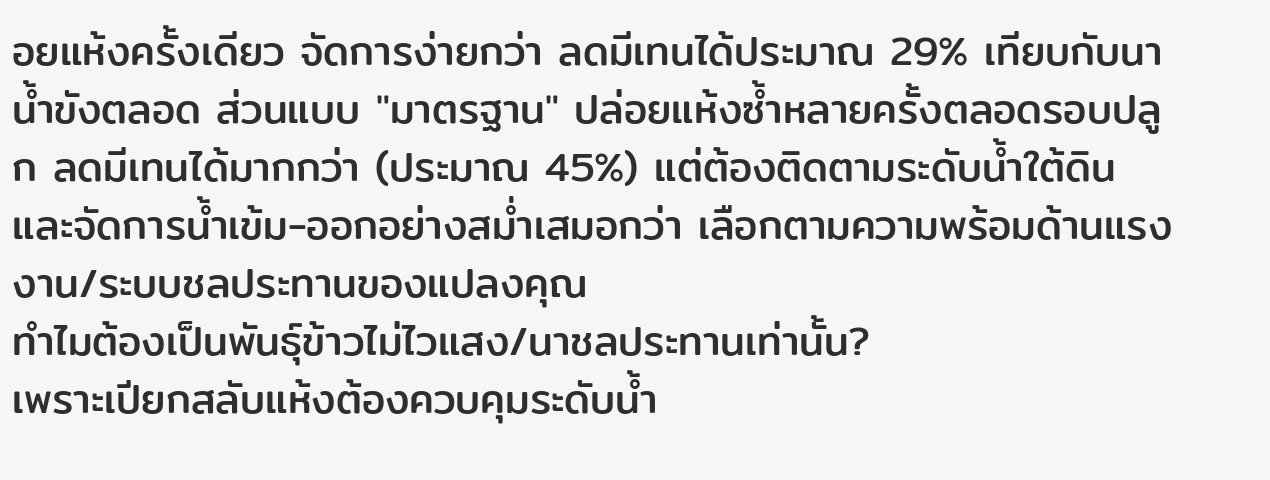อยแห้งครั้งเดียว จัดการง่ายกว่า ลดมีเทนได้ประมาณ 29% เทียบกับนาน้ำขังตลอด ส่วนแบบ "มาตรฐาน" ปล่อยแห้งซ้ำหลายครั้งตลอดรอบปลูก ลดมีเทนได้มากกว่า (ประมาณ 45%) แต่ต้องติดตามระดับน้ำใต้ดินและจัดการน้ำเข้ม-ออกอย่างสม่ำเสมอกว่า เลือกตามความพร้อมด้านแรงงาน/ระบบชลประทานของแปลงคุณ
ทำไมต้องเป็นพันธุ์ข้าวไม่ไวแสง/นาชลประทานเท่านั้น?
เพราะเปียกสลับแห้งต้องควบคุมระดับน้ำ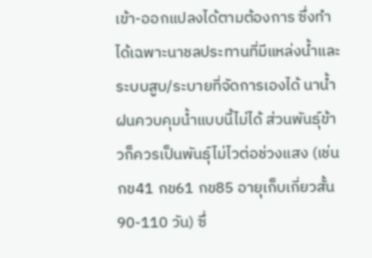เข้า-ออกแปลงได้ตามต้องการ ซึ่งทำได้เฉพาะนาชลประทานที่มีแหล่งน้ำและระบบสูบ/ระบายที่จัดการเองได้ นาน้ำฝนควบคุมน้ำแบบนี้ไม่ได้ ส่วนพันธุ์ข้าวก็ควรเป็นพันธุ์ไม่ไวต่อช่วงแสง (เช่น กข41 กข61 กข85 อายุเก็บเกี่ยวสั้น 90-110 วัน) ซึ่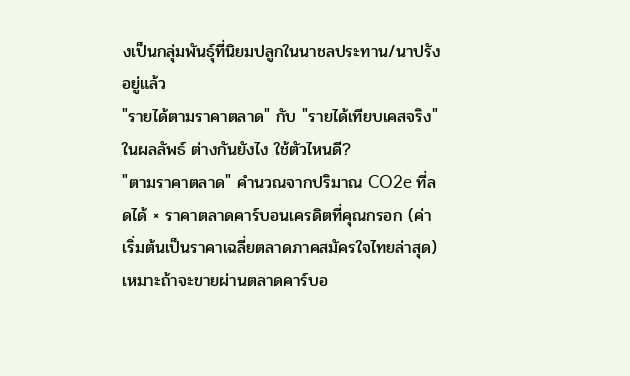งเป็นกลุ่มพันธุ์ที่นิยมปลูกในนาชลประทาน/นาปรังอยู่แล้ว
"รายได้ตามราคาตลาด" กับ "รายได้เทียบเคสจริง" ในผลลัพธ์ ต่างกันยังไง ใช้ตัวไหนดี?
"ตามราคาตลาด" คำนวณจากปริมาณ CO2e ที่ลดได้ × ราคาตลาดคาร์บอนเครดิตที่คุณกรอก (ค่าเริ่มต้นเป็นราคาเฉลี่ยตลาดภาคสมัครใจไทยล่าสุด) เหมาะถ้าจะขายผ่านตลาดคาร์บอ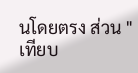นโดยตรง ส่วน "เทียบ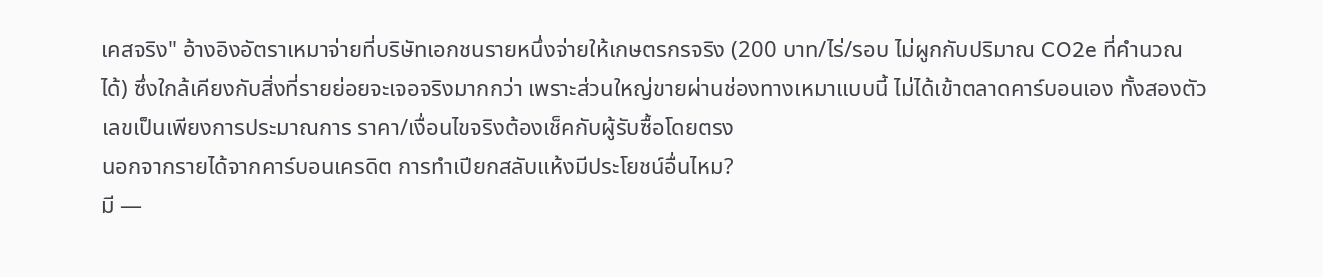เคสจริง" อ้างอิงอัตราเหมาจ่ายที่บริษัทเอกชนรายหนึ่งจ่ายให้เกษตรกรจริง (200 บาท/ไร่/รอบ ไม่ผูกกับปริมาณ CO2e ที่คำนวณได้) ซึ่งใกล้เคียงกับสิ่งที่รายย่อยจะเจอจริงมากกว่า เพราะส่วนใหญ่ขายผ่านช่องทางเหมาแบบนี้ ไม่ได้เข้าตลาดคาร์บอนเอง ทั้งสองตัวเลขเป็นเพียงการประมาณการ ราคา/เงื่อนไขจริงต้องเช็คกับผู้รับซื้อโดยตรง
นอกจากรายได้จากคาร์บอนเครดิต การทำเปียกสลับแห้งมีประโยชน์อื่นไหม?
มี —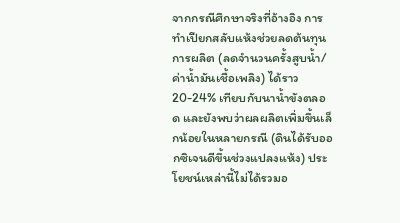จากกรณีศึกษาจริงที่อ้างอิง การทำเปียกสลับแห้งช่วยลดต้นทุนการผลิต (ลดจำนวนครั้งสูบน้ำ/ค่าน้ำมันเชื้อเพลิง) ได้ราว 20-24% เทียบกับนาน้ำขังตลอด และยังพบว่าผลผลิตเพิ่มขึ้นเล็กน้อยในหลายกรณี (ดินได้รับออกซิเจนดีขึ้นช่วงแปลงแห้ง) ประโยชน์เหล่านี้ไม่ได้รวมอ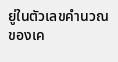ยู่ในตัวเลขคำนวณของเค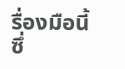รื่องมือนี้ ซึ่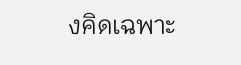งคิดเฉพาะ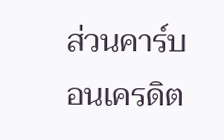ส่วนคาร์บอนเครดิต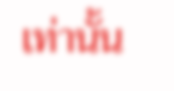เท่านั้น